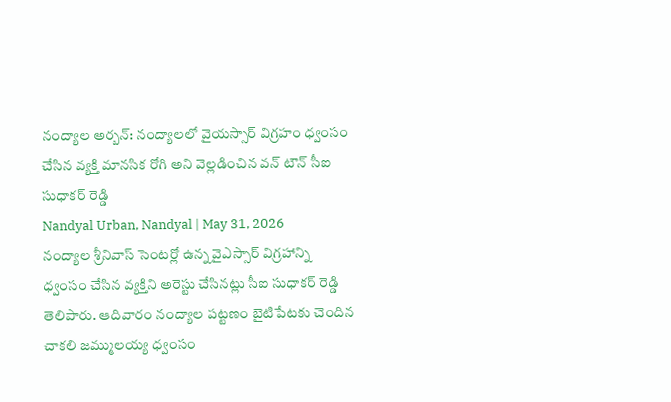నంద్యాల అర్బన్: నంద్యాలలో వైయస్సార్ విగ్రహం ధ్వంసం చేసిన వ్యక్తి మానసిక రోగి అని వెల్లడించిన వన్ టౌన్ సీఐ సుధాకర్ రెడ్డి
Nandyal Urban, Nandyal | May 31, 2026
నంద్యాల శ్రీనివాస్ సెంటర్లో ఉన్న వైఎస్సార్ విగ్రహాన్ని ధ్వంసం చేసిన వ్యక్తిని అరెస్టు చేసినట్లు సీఐ సుధాకర్ రెడ్డి తెలిపారు. ఆదివారం నంద్యాల పట్టణం బైటిపేటకు చెందిన చాకలి జమ్ములయ్య ధ్వంసం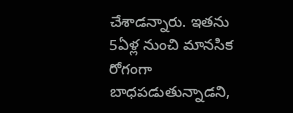చేశాడన్నారు. ఇతను 5ఏళ్ల నుంచి మానసిక రోగంగా బాధపడుతున్నాడని,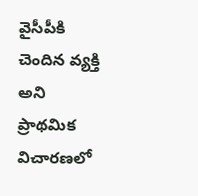వైసీపీకి చెందిన వ్యక్తి అని ప్రాథమిక విచారణలో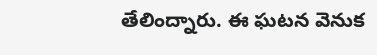తేలింద్నారు. ఈ ఘటన వెనుక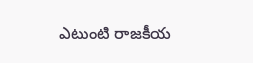ఎటుంటి రాజకీయ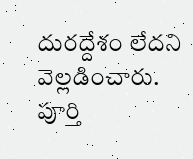దురద్దేశం లేదని వెల్లడించారు. పూర్తి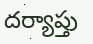దర్యాప్తు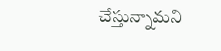చేస్తున్నామని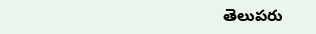తెలుపరు